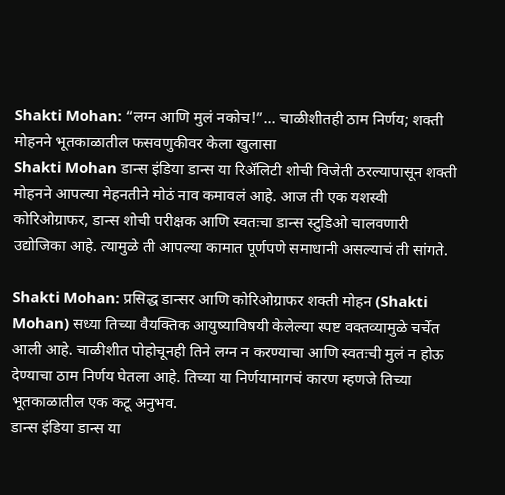Shakti Mohan: “लग्न आणि मुलं नकोच!”… चाळीशीतही ठाम निर्णय; शक्ती मोहनने भूतकाळातील फसवणुकीवर केला खुलासा
Shakti Mohan डान्स इंडिया डान्स या रिॲलिटी शोची विजेती ठरल्यापासून शक्ती मोहनने आपल्या मेहनतीने मोठं नाव कमावलं आहे. आज ती एक यशस्वी कोरिओग्राफर, डान्स शोची परीक्षक आणि स्वतःचा डान्स स्टुडिओ चालवणारी उद्योजिका आहे. त्यामुळे ती आपल्या कामात पूर्णपणे समाधानी असल्याचं ती सांगते.

Shakti Mohan: प्रसिद्ध डान्सर आणि कोरिओग्राफर शक्ती मोहन (Shakti Mohan) सध्या तिच्या वैयक्तिक आयुष्याविषयी केलेल्या स्पष्ट वक्तव्यामुळे चर्चेत आली आहे. चाळीशीत पोहोचूनही तिने लग्न न करण्याचा आणि स्वतःची मुलं न होऊ देण्याचा ठाम निर्णय घेतला आहे. तिच्या या निर्णयामागचं कारण म्हणजे तिच्या भूतकाळातील एक कटू अनुभव.
डान्स इंडिया डान्स या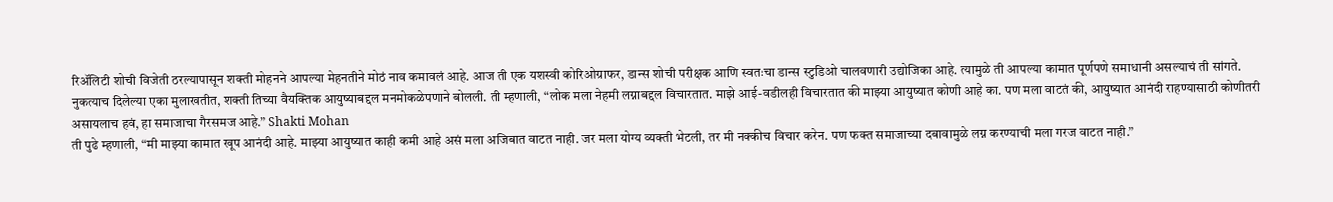रिॲलिटी शोची विजेती ठरल्यापासून शक्ती मोहनने आपल्या मेहनतीने मोठं नाव कमावलं आहे. आज ती एक यशस्वी कोरिओग्राफर, डान्स शोची परीक्षक आणि स्वतःचा डान्स स्टुडिओ चालवणारी उद्योजिका आहे. त्यामुळे ती आपल्या कामात पूर्णपणे समाधानी असल्याचं ती सांगते.
नुकत्याच दिलेल्या एका मुलाखतीत, शक्ती तिच्या वैयक्तिक आयुष्याबद्दल मनमोकळेपणाने बोलली. ती म्हणाली, “लोक मला नेहमी लग्नाबद्दल विचारतात. माझे आई-वडीलही विचारतात की माझ्या आयुष्यात कोणी आहे का. पण मला वाटतं की, आयुष्यात आनंदी राहण्यासाठी कोणीतरी असायलाच हवं, हा समाजाचा गैरसमज आहे.” Shakti Mohan
ती पुढे म्हणाली, “मी माझ्या कामात खूप आनंदी आहे. माझ्या आयुष्यात काही कमी आहे असं मला अजिबात वाटत नाही. जर मला योग्य व्यक्ती भेटली, तर मी नक्कीच विचार करेन. पण फक्त समाजाच्या दबावामुळे लग्न करण्याची मला गरज वाटत नाही.”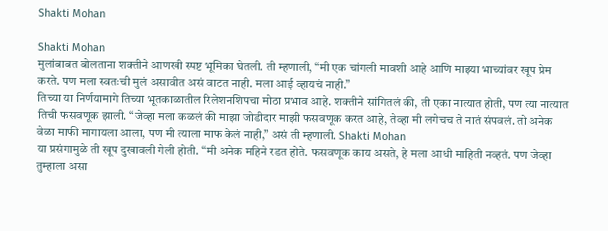Shakti Mohan

Shakti Mohan
मुलांबाबत बोलताना शक्तीने आणखी स्पष्ट भूमिका घेतली. ती म्हणाली, “मी एक चांगली मावशी आहे आणि माझ्या भाच्यांवर खूप प्रेम करते. पण मला स्वतःची मुलं असावीत असं वाटत नाही. मला आई व्हायचं नाही.”
तिच्या या निर्णयामागे तिच्या भूतकाळातील रिलेशनशिपचा मोठा प्रभाव आहे. शक्तीने सांगितलं की, ती एका नात्यात होती, पण त्या नात्यात तिची फसवणूक झाली. “जेव्हा मला कळलं की माझा जोडीदार माझी फसवणूक करत आहे, तेव्हा मी लगेचच ते नातं संपवलं. तो अनेक वेळा माफी मागायला आला, पण मी त्याला माफ केलं नाही,” असं ती म्हणाली. Shakti Mohan
या प्रसंगामुळे ती खूप दुखावली गेली होती. “मी अनेक महिने रडत होते. फसवणूक काय असते, हे मला आधी माहिती नव्हतं. पण जेव्हा तुम्हाला असा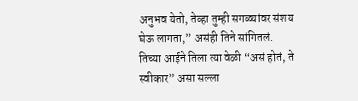अनुभव येतो, तेव्हा तुम्ही सगळ्यांवर संशय घेऊ लागता,” असंही तिने सांगितलं.
तिच्या आईने तिला त्या वेळी “असं होतं, ते स्वीकार” असा सल्ला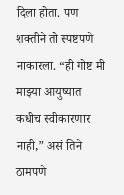दिला होता. पण शक्तीने तो स्पष्टपणे नाकारला. “ही गोष्ट मी माझ्या आयुष्यात कधीच स्वीकारणार नाही,” असं तिने ठामपणे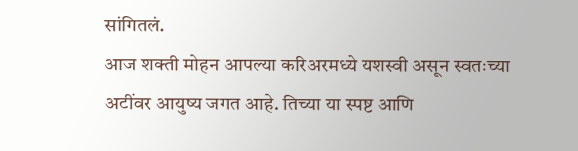सांगितलं.
आज शक्ती मोहन आपल्या करिअरमध्ये यशस्वी असून स्वतःच्या अटींवर आयुष्य जगत आहे. तिच्या या स्पष्ट आणि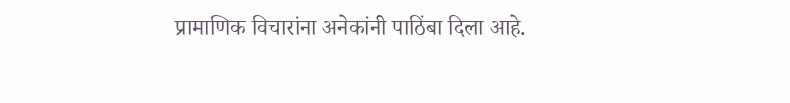प्रामाणिक विचारांना अनेकांनी पाठिंबा दिला आहे.